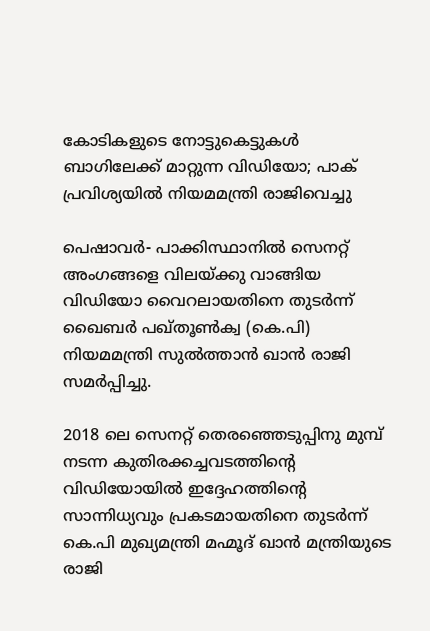കോടികളുടെ നോട്ടുകെട്ടുകള്‍ ബാഗിലേക്ക് മാറ്റുന്ന വിഡിയോ; പാക് പ്രവിശ്യയില്‍ നിയമമന്ത്രി രാജിവെച്ചു

പെഷാവര്‍- പാക്കിസ്ഥാനില്‍ സെനറ്റ് അംഗങ്ങളെ വിലയ്ക്കു വാങ്ങിയ വിഡിയോ വൈറലായതിനെ തുടര്‍ന്ന് ഖൈബര്‍ പഖ്തൂണ്‍ക്വ (കെ.പി) നിയമമന്ത്രി സുല്‍ത്താന്‍ ഖാന്‍ രാജി സമര്‍പ്പിച്ചു.

2018 ലെ സെനറ്റ് തെരഞ്ഞെടുപ്പിനു മുമ്പ് നടന്ന കുതിരക്കച്ചവടത്തിന്റെ വിഡിയോയില്‍ ഇദ്ദേഹത്തിന്റെ സാന്നിധ്യവും പ്രകടമായതിനെ തുടര്‍ന്ന് കെ.പി മുഖ്യമന്ത്രി മഹ്മൂദ് ഖാന്‍ മന്ത്രിയുടെ രാജി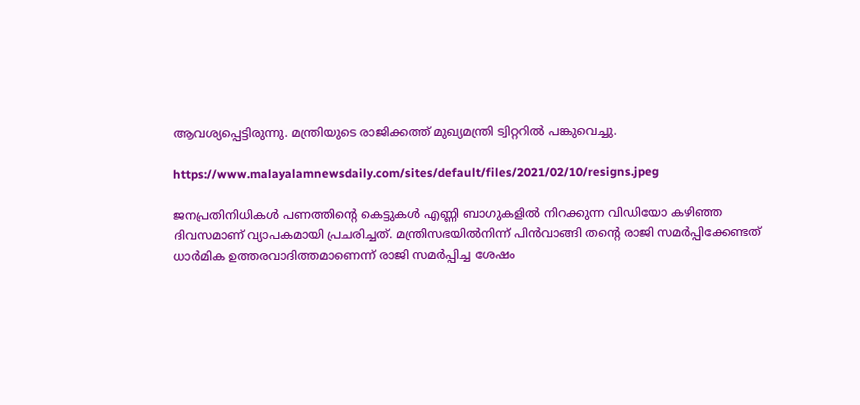ആവശ്യപ്പെട്ടിരുന്നു. മന്ത്രിയുടെ രാജിക്കത്ത് മുഖ്യമന്ത്രി ട്വിറ്ററില്‍ പങ്കുവെച്ചു.

https://www.malayalamnewsdaily.com/sites/default/files/2021/02/10/resigns.jpeg

ജനപ്രതിനിധികള്‍ പണത്തിന്റെ കെട്ടുകള്‍ എണ്ണി ബാഗുകളില്‍ നിറക്കുന്ന വിഡിയോ കഴിഞ്ഞ ദിവസമാണ് വ്യാപകമായി പ്രചരിച്ചത്. മന്ത്രിസഭയില്‍നിന്ന് പിന്‍വാങ്ങി തന്റെ രാജി സമര്‍പ്പിക്കേണ്ടത് ധാര്‍മിക ഉത്തരവാദിത്തമാണെന്ന് രാജി സമര്‍പ്പിച്ച ശേഷം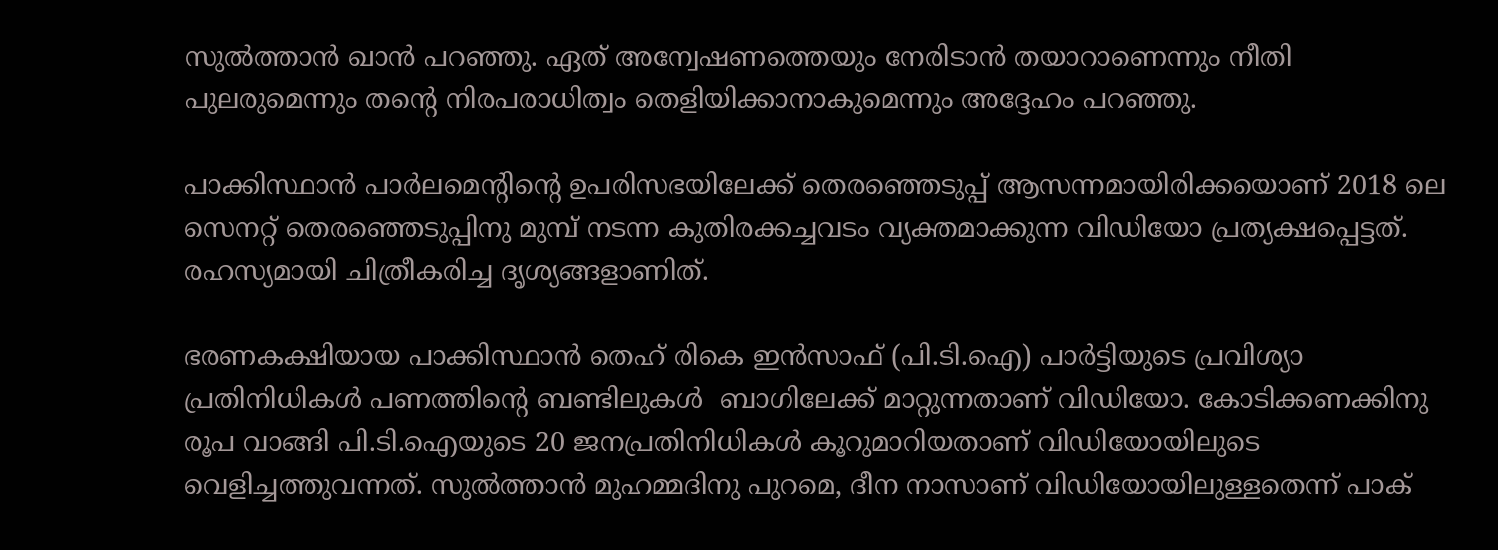സുല്‍ത്താന്‍ ഖാന്‍ പറഞ്ഞു. ഏത് അന്വേഷണത്തെയും നേരിടാന്‍ തയാറാണെന്നും നീതി പുലരുമെന്നും തന്റെ നിരപരാധിത്വം തെളിയിക്കാനാകുമെന്നും അദ്ദേഹം പറഞ്ഞു.

പാക്കിസ്ഥാന്‍ പാര്‍ലമെന്റിന്റെ ഉപരിസഭയിലേക്ക് തെരഞ്ഞെടുപ്പ് ആസന്നമായിരിക്കയൊണ് 2018 ലെ സെനറ്റ് തെരഞ്ഞെടുപ്പിനു മുമ്പ് നടന്ന കുതിരക്കച്ചവടം വ്യക്തമാക്കുന്ന വിഡിയോ പ്രത്യക്ഷപ്പെട്ടത്. രഹസ്യമായി ചിത്രീകരിച്ച ദൃശ്യങ്ങളാണിത്.

ഭരണകക്ഷിയായ പാക്കിസ്ഥാന്‍ തെഹ് രികെ ഇന്‍സാഫ് (പി.ടി.ഐ) പാര്‍ട്ടിയുടെ പ്രവിശ്യാ പ്രതിനിധികള്‍ പണത്തിന്റെ ബണ്ടിലുകള്‍  ബാഗിലേക്ക് മാറ്റുന്നതാണ് വിഡിയോ. കോടിക്കണക്കിനു രൂപ വാങ്ങി പി.ടി.ഐയുടെ 20 ജനപ്രതിനിധികള്‍ കൂറുമാറിയതാണ് വിഡിയോയിലുടെ വെളിച്ചത്തുവന്നത്. സുല്‍ത്താന്‍ മുഹമ്മദിനു പുറമെ, ദീന നാസാണ് വിഡിയോയിലുള്ളതെന്ന് പാക്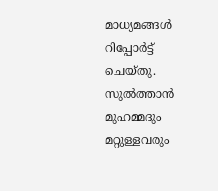മാധ്യമങ്ങള്‍ റിപ്പോര്‍ട്ട് ചെയ്തു. സുല്‍ത്താന്‍ മുഹമ്മദും മറ്റുള്ളവരും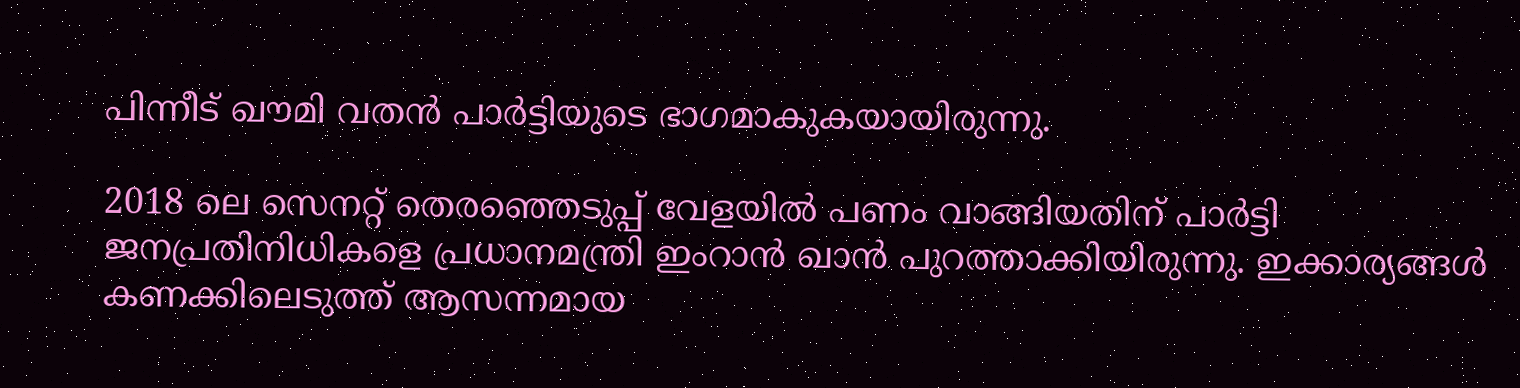പിന്നീട് ഖൗമി വതന്‍ പാര്‍ട്ടിയുടെ ഭാഗമാകുകയായിരുന്നു.

2018 ലെ സെനറ്റ് തെരഞ്ഞെടുപ്പ് വേളയില്‍ പണം വാങ്ങിയതിന് പാര്‍ട്ടി ജനപ്രതിനിധികളെ പ്രധാനമന്ത്രി ഇംറാന്‍ ഖാന്‍ പുറത്താക്കിയിരുന്നു. ഇക്കാര്യങ്ങള്‍ കണക്കിലെടുത്ത് ആസന്നമായ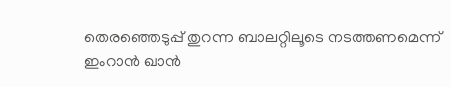തെരഞ്ഞെടുപ്പ് തുറന്ന ബാലറ്റിലൂടെ നടത്തണമെന്ന് ഇംറാന്‍ ഖാന്‍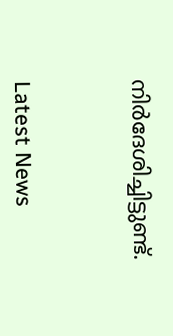നിര്‍ദേശിച്ചിട്ടുണ്ട്.



Latest News